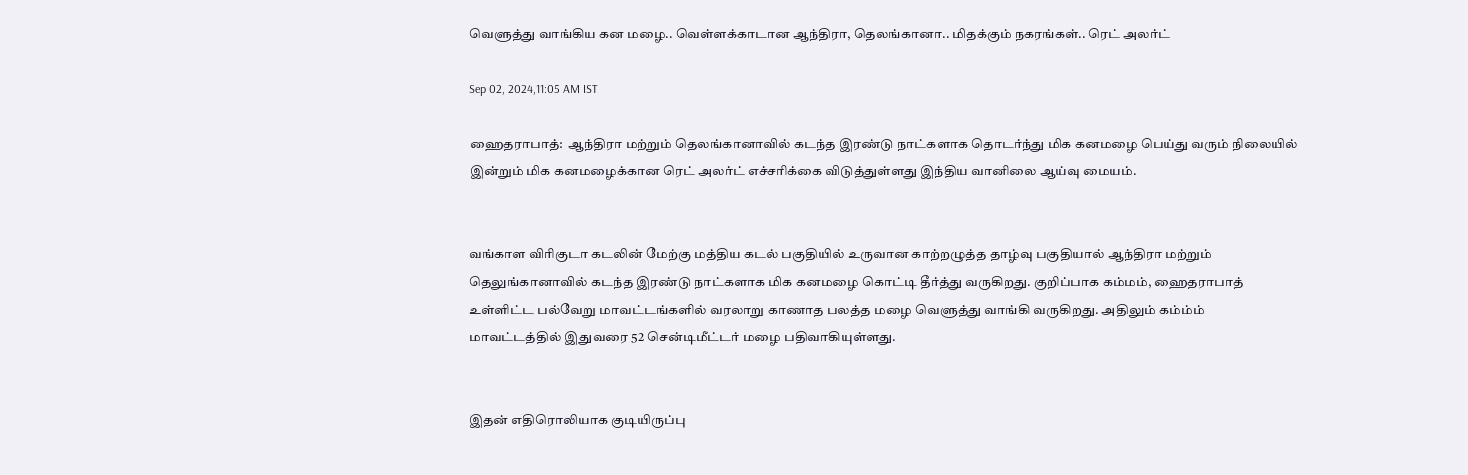வெளுத்து வாங்கிய கன மழை.. வெள்ளக்காடான ஆந்திரா, தெலங்கானா.. மிதக்கும் நகரங்கள்.. ரெட் அலர்ட்

Sep 02, 2024,11:05 AM IST

ஹைதராபாத்:  ஆந்திரா மற்றும் தெலங்கானாவில் கடந்த இரண்டு நாட்களாக தொடர்ந்து மிக கனமழை பெய்து வரும் நிலையில் இன்றும் மிக கனமழைக்கான ரெட் அலர்ட் எச்சரிக்கை விடுத்துள்ளது இந்திய வானிலை ஆய்வு மையம்.


வங்காள விரிகுடா கடலின் மேற்கு மத்திய கடல் பகுதியில் உருவான காற்றழுத்த தாழ்வு பகுதியால் ஆந்திரா மற்றும் தெலுங்கானாவில் கடந்த இரண்டு நாட்களாக மிக கனமழை கொட்டி தீர்த்து வருகிறது. குறிப்பாக கம்மம், ஹைதராபாத் உள்ளிட்ட பல்வேறு மாவட்டங்களில் வரலாறு காணாத பலத்த மழை வெளுத்து வாங்கி வருகிறது. அதிலும் கம்ம்ம் மாவட்டத்தில் இதுவரை 52 சென்டிமீட்டர் மழை பதிவாகியுள்ளது.


இதன் எதிரொலியாக குடியிருப்பு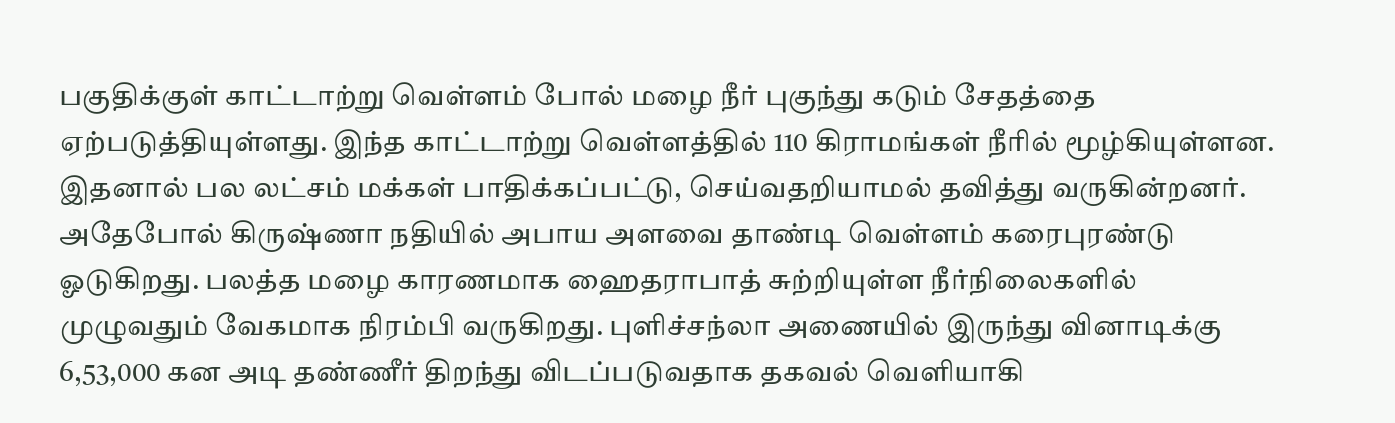பகுதிக்குள் காட்டாற்று வெள்ளம் போல் மழை நீர் புகுந்து கடும் சேதத்தை ஏற்படுத்தியுள்ளது. இந்த காட்டாற்று வெள்ளத்தில் 110 கிராமங்கள் நீரில் மூழ்கியுள்ளன. இதனால் பல லட்சம் மக்கள் பாதிக்கப்பட்டு, செய்வதறியாமல் தவித்து வருகின்றனர். அதேபோல் கிருஷ்ணா நதியில் அபாய அளவை தாண்டி வெள்ளம் கரைபுரண்டு ஓடுகிறது. பலத்த மழை காரணமாக ஹைதராபாத் சுற்றியுள்ள நீர்நிலைகளில் முழுவதும் வேகமாக நிரம்பி வருகிறது. புளிச்சந்லா அணையில் இருந்து வினாடிக்கு 6,53,000 கன அடி தண்ணீர் திறந்து விடப்படுவதாக தகவல் வெளியாகி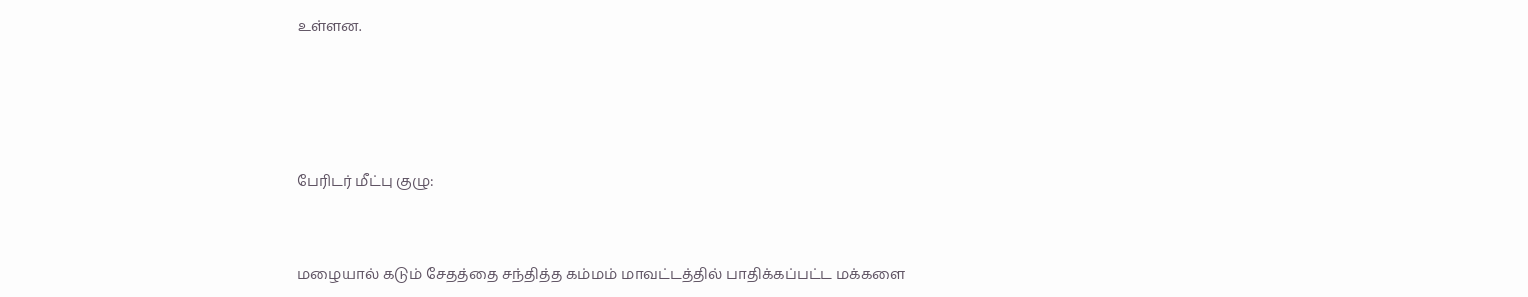உள்ளன.




பேரிடர் மீட்பு குழு:


மழையால் கடும் சேதத்தை சந்தித்த கம்மம் மாவட்டத்தில் பாதிக்கப்பட்ட மக்களை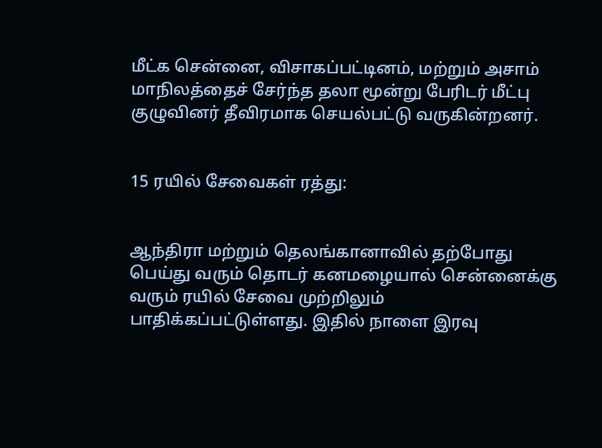மீட்க சென்னை, விசாகப்பட்டினம், மற்றும் அசாம் மாநிலத்தைச் சேர்ந்த தலா மூன்று பேரிடர் மீட்பு குழுவினர் தீவிரமாக செயல்பட்டு வருகின்றனர்.


15 ரயில் சேவைகள் ரத்து:


ஆந்திரா மற்றும் தெலங்கானாவில் தற்போது பெய்து வரும் தொடர் கனமழையால் சென்னைக்கு வரும் ரயில் சேவை முற்றிலும் பாதிக்கப்பட்டுள்ளது. இதில் நாளை இரவு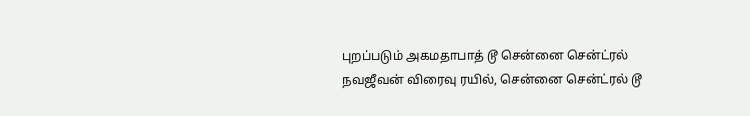புறப்படும் அகமதாபாத் டூ சென்னை சென்ட்ரல் நவஜீவன் விரைவு ரயில், சென்னை சென்ட்ரல் டூ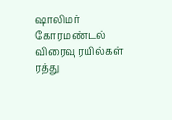ஷாலிமர் கோரமண்டல் விரைவு ரயில்கள் ரத்து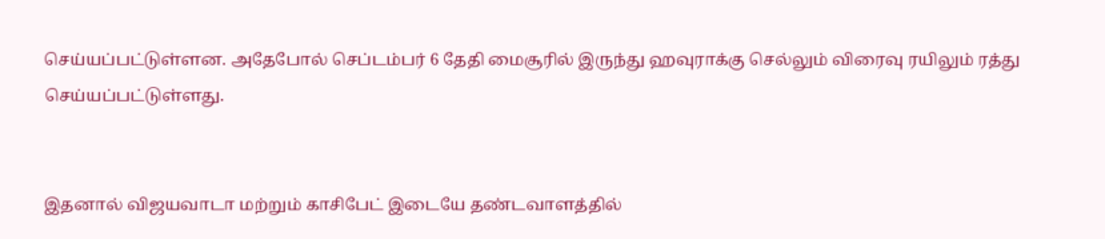செய்யப்பட்டுள்ளன. அதேபோல் செப்டம்பர் 6 தேதி மைசூரில் இருந்து ஹவுராக்கு செல்லும் விரைவு ரயிலும் ரத்து செய்யப்பட்டுள்ளது.


இதனால் விஜயவாடா மற்றும் காசிபேட் இடையே தண்டவாளத்தில்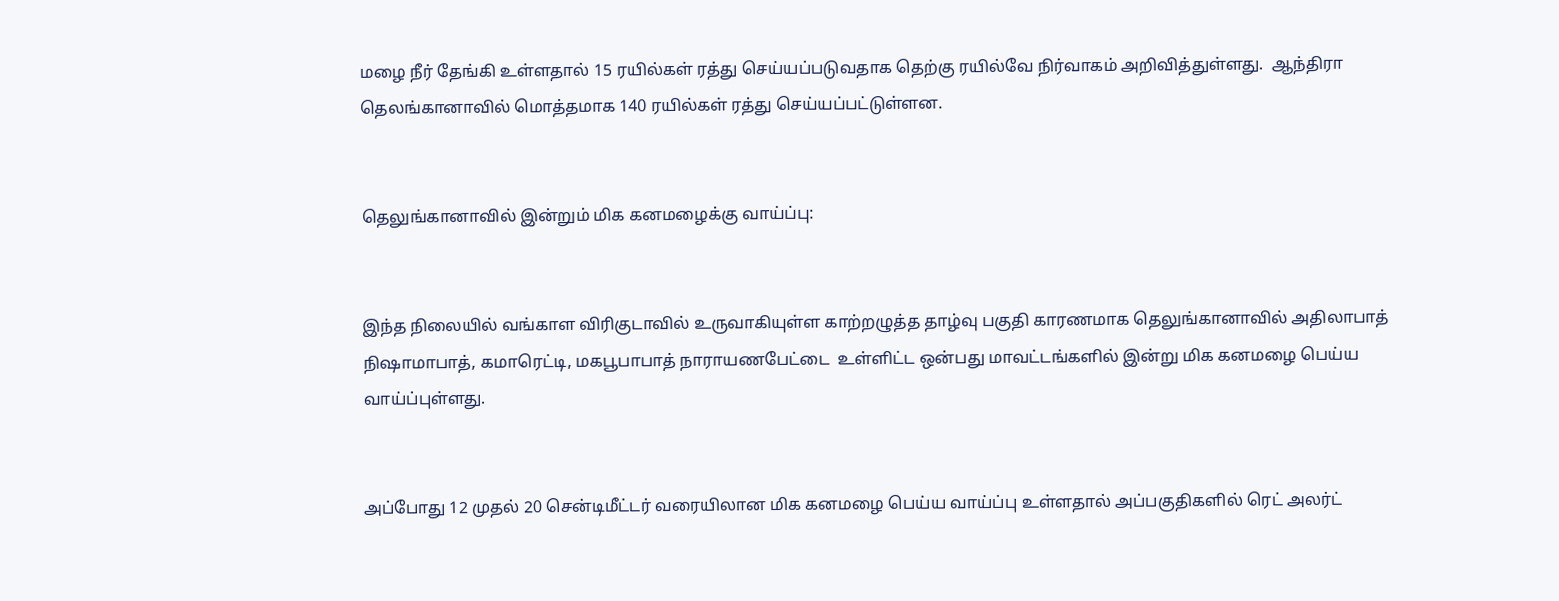மழை நீர் தேங்கி உள்ளதால் 15 ரயில்கள் ரத்து செய்யப்படுவதாக தெற்கு ரயில்வே நிர்வாகம் அறிவித்துள்ளது.  ஆந்திரா தெலங்கானாவில் மொத்தமாக 140 ரயில்கள் ரத்து செய்யப்பட்டுள்ளன.


தெலுங்கானாவில் இன்றும் மிக கனமழைக்கு வாய்ப்பு:


இந்த நிலையில் வங்காள விரிகுடாவில் உருவாகியுள்ள காற்றழுத்த தாழ்வு பகுதி காரணமாக தெலுங்கானாவில் அதிலாபாத் நிஷாமாபாத், கமாரெட்டி, மகபூபாபாத் நாராயணபேட்டை  உள்ளிட்ட ஒன்பது மாவட்டங்களில் இன்று மிக கனமழை பெய்ய வாய்ப்புள்ளது.


அப்போது 12 முதல் 20 சென்டிமீட்டர் வரையிலான மிக கனமழை பெய்ய வாய்ப்பு உள்ளதால் அப்பகுதிகளில் ரெட் அலர்ட்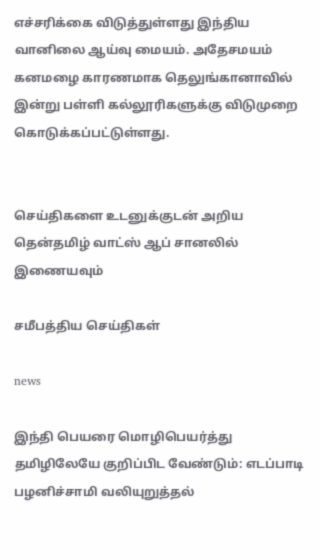எச்சரிக்கை விடுத்துள்ளது இந்திய வானிலை ஆய்வு மையம். அதேசமயம் கனமழை காரணமாக தெலுங்கானாவில் இன்று பள்ளி கல்லூரிகளுக்கு விடுமுறை கொடுக்கப்பட்டுள்ளது.


செய்திகளை உடனுக்குடன் அறிய தென்தமிழ் வாட்ஸ் ஆப் சானலில் இணையவும்

சமீபத்திய செய்திகள்

news

இந்தி பெயரை மொழிபெயர்த்து தமிழிலேயே குறிப்பிட வேண்டும்: எடப்பாடி பழனிச்சாமி வலியுறுத்தல்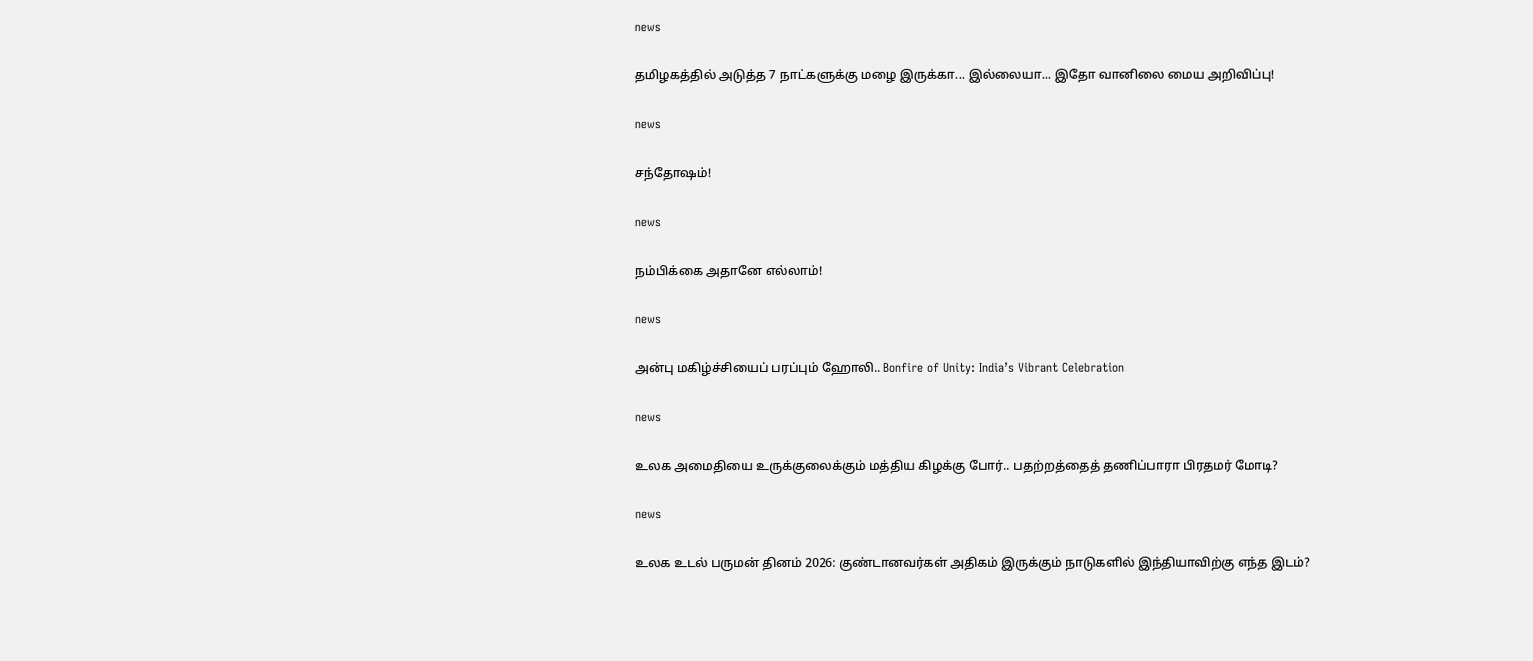news

தமிழகத்தில் அடுத்த 7 நாட்களுக்கு மழை இருக்கா... இல்லையா... இதோ வானிலை மைய அறிவிப்பு!

news

சந்தோஷம்!

news

நம்பிக்கை அதானே எல்லாம்!

news

அன்பு மகிழ்ச்சியைப் பரப்பும் ஹோலி.. Bonfire of Unity: India’s Vibrant Celebration

news

உலக அமைதியை உருக்குலைக்கும் மத்திய கிழக்கு போர்.. பதற்றத்தைத் தணிப்பாரா பிரதமர் மோடி?

news

உலக உடல் பருமன் தினம் 2026: குண்டானவர்கள் அதிகம் இருக்கும் நாடுகளில் இந்தியாவிற்கு எந்த இடம்?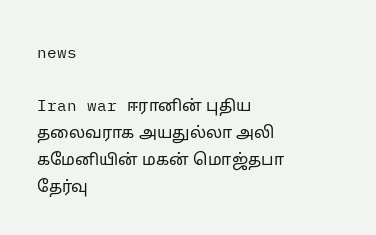news

Iran war ஈரானின் புதிய தலைவராக அயதுல்லா அலி கமேனியின் மகன் மொஜ்தபா தேர்வு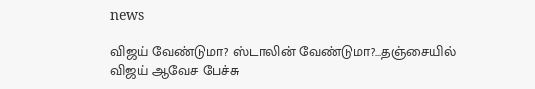news

விஜய் வேண்டுமா? ஸ்டாலின் வேண்டுமா?...தஞ்சையில் விஜய் ஆவேச பேச்சு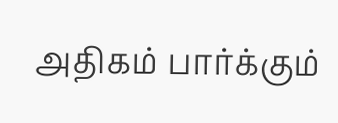அதிகம் பார்க்கும்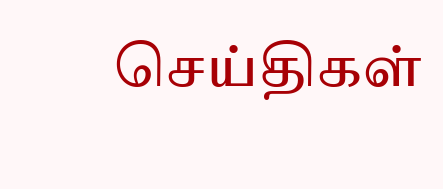செய்திகள்